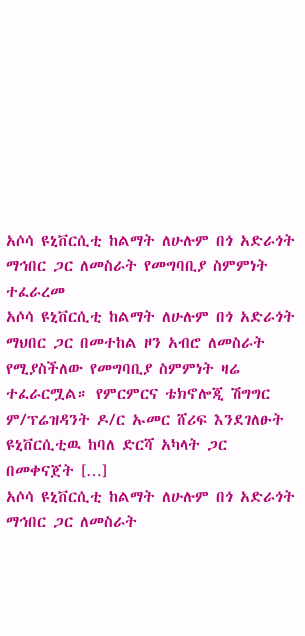አሶሳ ዩኒቨርሲቲ ከልማት ለሁሉም በጎ አድራጎት ማኅበር ጋር ለመስራት የመግባቢያ ስምምነት ተፈራረመ
አሶሳ ዩኒቨርሲቲ ከልማት ለሁሉም በጎ አድራጎት ማህበር ጋር በመተከል ዞን አብሮ ለመስራት የሚያስችለው የመግባቢያ ስምምነት ዛሬ ተፈራርሟል። የምርምርና ቴክኖሎጂ ሽግግር ም/ፕሬዝዳንት ዶ/ር ኡመር ሸሪፍ እንደገለፁት ዩኒቨርሲቲዉ ከባለ ድርሻ አካላት ጋር በመቀናጀት […]
አሶሳ ዩኒቨርሲቲ ከልማት ለሁሉም በጎ አድራጎት ማኅበር ጋር ለመስራት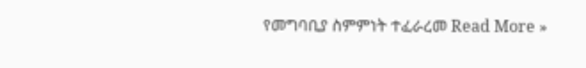የመግባቢያ ስምምነት ተፈራረመ Read More »